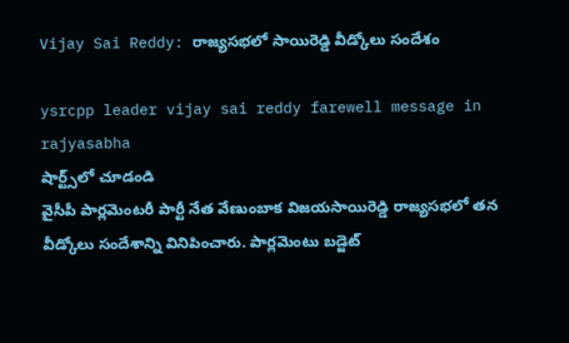Vijay Sai Reddy: రాజ్య‌స‌భ‌లో సాయిరెడ్డి వీడ్కోలు సందేశం

ysrcpp leader vijay sai reddy farewell message in rajyasabha
షార్ట్స్‌లో చూడండి
వైసీపీ పార్ల‌మెంట‌రీ పార్టీ నేత వేణుంబాక విజ‌య‌సాయిరెడ్డి రాజ్య‌స‌భ‌లో త‌న వీడ్కోలు సందేశాన్ని వినిపించారు. పార్ల‌మెంటు బ‌డ్జెట్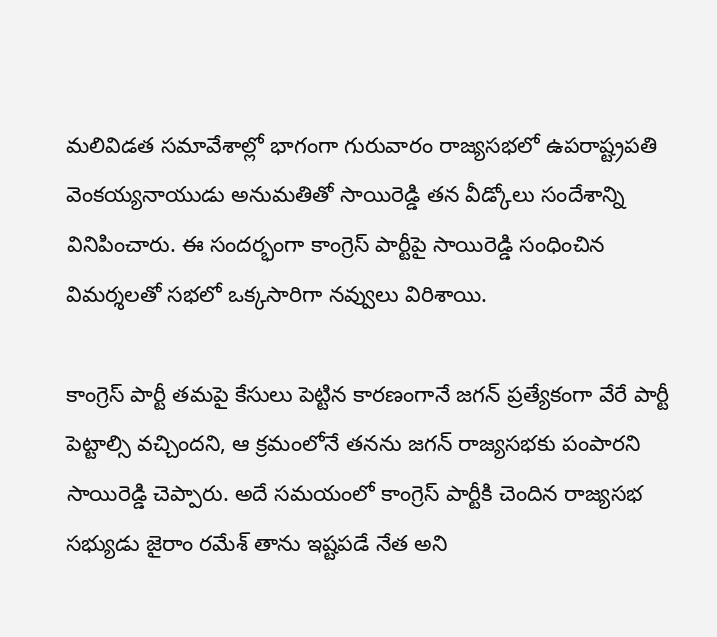మ‌లివిడ‌త స‌మావేశాల్లో భాగంగా గురువారం రాజ్య‌స‌భలో ఉప‌రాష్ట్రప‌తి వెంక‌య్య‌నాయుడు అనుమ‌తితో సాయిరెడ్డి త‌న వీడ్కోలు సందేశాన్ని వినిపించారు. ఈ సంద‌ర్భంగా కాంగ్రెస్ పార్టీపై సాయిరెడ్డి సంధించిన విమ‌ర్శ‌ల‌తో స‌భ‌లో ఒక్క‌సారిగా న‌వ్వులు విరిశాయి.

కాంగ్రెస్ పార్టీ త‌మ‌పై కేసులు పెట్టిన కార‌ణంగానే జ‌గ‌న్ ప్ర‌త్యేకంగా వేరే పార్టీ పెట్టాల్సి వచ్చింద‌ని, ఆ క్ర‌మంలోనే త‌న‌ను జ‌గ‌న్ రాజ్య‌స‌భ‌కు పంపార‌ని సాయిరెడ్డి చెప్పారు. అదే స‌మ‌యంలో కాంగ్రెస్ పార్టీకి చెందిన రాజ్య‌స‌భ స‌భ్యుడు జైరాం ర‌మేశ్ తాను ఇష్ట‌ప‌డే నేత అని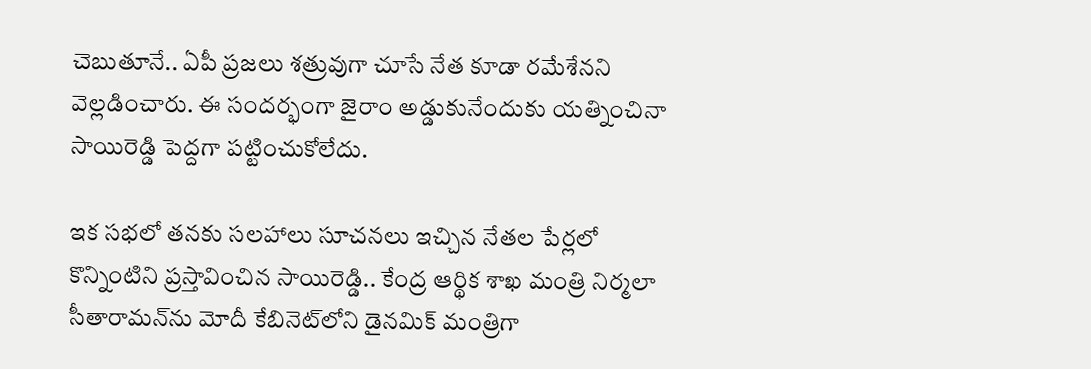చెబుతూనే.. ఏపీ ప్ర‌జ‌లు శ‌త్రువుగా చూసే నేత కూడా ర‌మేశేన‌ని వెల్ల‌డించారు. ఈ సంద‌ర్భంగా జైరాం అడ్డుకునేందుకు య‌త్నించినా సాయిరెడ్డి పెద్ద‌గా ప‌ట్టించుకోలేదు.

ఇక స‌భ‌లో త‌న‌కు స‌ల‌హాలు సూచ‌న‌లు ఇచ్చిన నేత‌ల పేర్ల‌లో కొన్నింటిని ప్ర‌స్తావించిన సాయిరెడ్డి.. కేంద్ర ఆర్థిక శాఖ మంత్రి నిర్మ‌లా సీతారామ‌న్‌ను మోదీ కేబినెట్‌లోని డైన‌మిక్ మంత్రిగా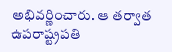అభివ‌ర్ణించారు. ఆ త‌ర్వాత ఉప‌రాష్ట్రప‌తి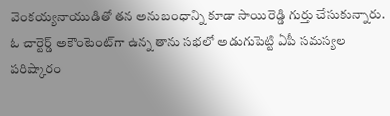వెంక‌య్య‌నాయుడితో త‌న అనుబంధాన్ని కూడా సాయిరెడ్డి గుర్తు చేసుకున్నారు. ఓ చార్టెర్డ్ అకౌంటెంట్‌గా ఉన్న తాను స‌భ‌లో అడుగుపెట్టి ఏపీ స‌మస్య‌ల ప‌రిష్కారం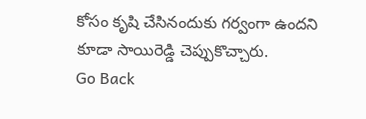కోసం కృషి చేసినందుకు గ‌ర్వంగా ఉంద‌ని కూడా సాయిరెడ్డి చెప్పుకొచ్చారు.
Go Back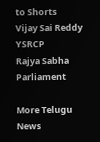to Shorts
Vijay Sai Reddy
YSRCP
Rajya Sabha
Parliament

More Telugu News